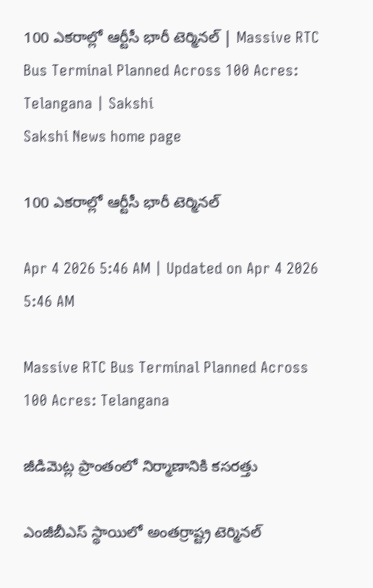100 ఎకరాల్లో ఆర్టీసీ భారీ టెర్మినల్‌ | Massive RTC Bus Terminal Planned Across 100 Acres: Telangana | Sakshi
Sakshi News home page

100 ఎకరాల్లో ఆర్టీసీ భారీ టెర్మినల్‌

Apr 4 2026 5:46 AM | Updated on Apr 4 2026 5:46 AM

Massive RTC Bus Terminal Planned Across 100 Acres: Telangana

జీడిమెట్ల ప్రాంతంలో నిర్మాణానికి కసరత్తు

ఎంజీబీఎస్‌ స్థాయిలో అంతర్రాష్ట్ర టెర్మినల్‌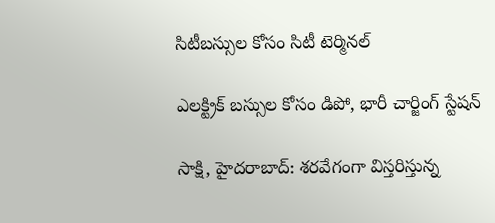సిటీబస్సుల కోసం సిటీ టెర్మినల్‌

ఎలక్ట్రిక్‌ బస్సుల కోసం డిపో, భారీ చార్జింగ్‌ స్టేషన్‌

సాక్షి, హైదరాబాద్‌: శరవేగంగా విస్తరిస్తున్న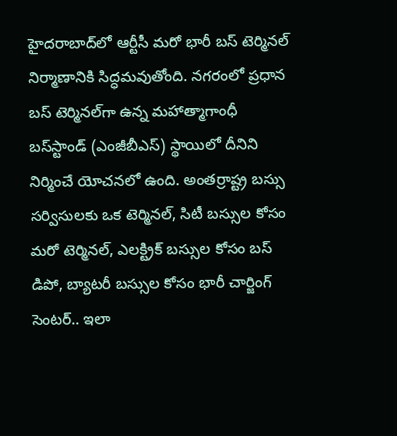హైదరాబాద్‌లో ఆర్టీసీ మరో భారీ బస్‌ టెర్మినల్‌ నిర్మాణానికి సిద్ధమవుతోంది. నగరంలో ప్రధాన బస్‌ టెర్మినల్‌గా ఉన్న మహాత్మాగాంధీ బస్‌స్టాండ్‌ (ఎంజీబీఎస్‌) స్థాయిలో దీనిని నిర్మించే యోచనలో ఉంది. అంతర్రాష్ట్ర బస్సు సర్విసులకు ఒక టెర్మినల్, సిటీ బస్సుల కోసం మరో టెర్మినల్, ఎలక్ట్రిక్‌ బస్సుల కోసం బస్‌ డిపో, బ్యాటరీ బస్సుల కోసం భారీ చార్జింగ్‌ సెంటర్‌.. ఇలా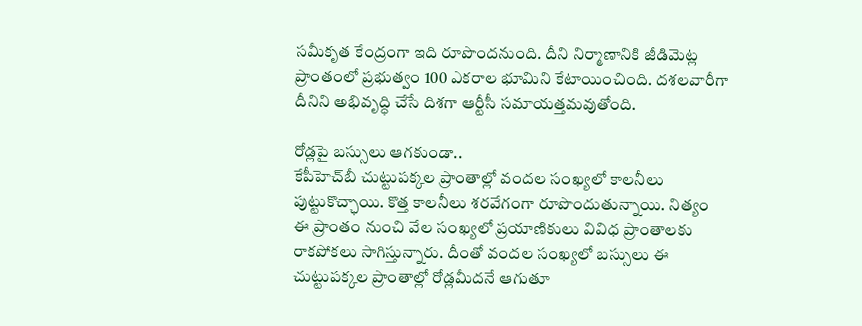సమీకృత కేంద్రంగా ఇది రూపొందనుంది. దీని నిర్మాణానికి జీడిమెట్ల ప్రాంతంలో ప్రభుత్వం 100 ఎకరాల భూమిని కేటాయించింది. దశలవారీగా దీనిని అభివృద్ధి చేసే దిశగా ఆర్టీసీ సమాయత్తమవుతోంది.

రోడ్లపై బస్సులు ఆగకుండా..
కేపీహెచ్‌బీ చుట్టుపక్కల ప్రాంతాల్లో వందల సంఖ్యలో కాలనీలు పుట్టుకొచ్ఛాయి. కొత్త కాలనీలు శరవేగంగా రూపొందుతున్నాయి. నిత్యం ఈ ప్రాంతం నుంచి వేల సంఖ్యలో ప్రయాణికులు వివిధ ప్రాంతాలకు రాకపోకలు సాగిస్తున్నారు. దీంతో వందల సంఖ్యలో బస్సులు ఈ చుట్టుపక్కల ప్రాంతాల్లో రోడ్లమీదనే ఆగుతూ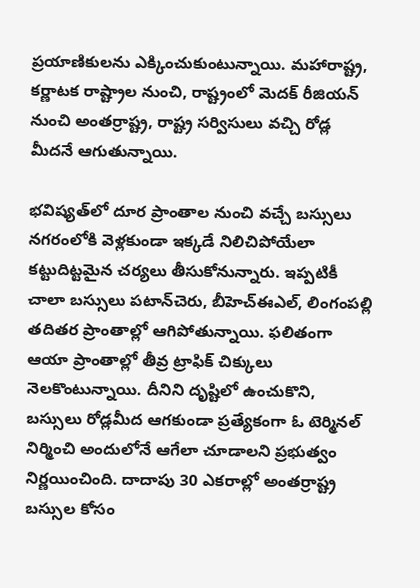ప్రయాణికులను ఎక్కించుకుంటున్నాయి. మహారాష్ట్ర, కర్ణాటక రాష్ట్రాల నుంచి, రాష్ట్రంలో మెదక్‌ రీజియన్‌ నుంచి అంతర్రాష్ట్ర, రాష్ట్ర సర్విసులు వచ్చి రోడ్ల మీదనే ఆగుతున్నాయి.

భవిష్యత్‌లో దూర ప్రాంతాల నుంచి వచ్చే బస్సులు నగరంలోకి వెళ్లకుండా ఇక్కడే నిలిచిపోయేలా కట్టుదిట్టమైన చర్యలు తీసుకోనున్నారు. ఇప్పటికీ చాలా బస్సులు పటాన్‌చెరు, బీహెచ్‌ఈఎల్, లింగంపల్లి తదితర ప్రాంతాల్లో ఆగిపోతున్నాయి. ఫలితంగా ఆయా ప్రాంతాల్లో తీవ్ర ట్రాఫిక్‌ చిక్కులు నెలకొంటున్నాయి. దీనిని దృష్టిలో ఉంచుకొని, బస్సులు రోడ్లమీద ఆగకుండా ప్రత్యేకంగా ఓ టెర్మినల్‌ నిర్మించి అందులోనే ఆగేలా చూడాలని ప్రభుత్వం నిర్ణయించింది. దాదాపు 30 ఎకరాల్లో అంతర్రాష్ట్ర బస్సుల కోసం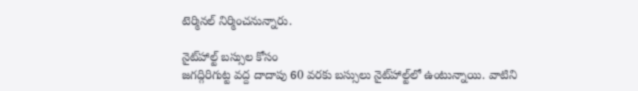టెర్మినల్‌ నిర్మించనున్నారు.

నైట్‌హాల్ట్‌ బస్సుల కోసం
జగద్గిరిగుట్ట వద్ద దాదాపు 60 వరకు బస్సులు నైట్‌హాల్ట్‌లో ఉంటున్నాయి. వాటిని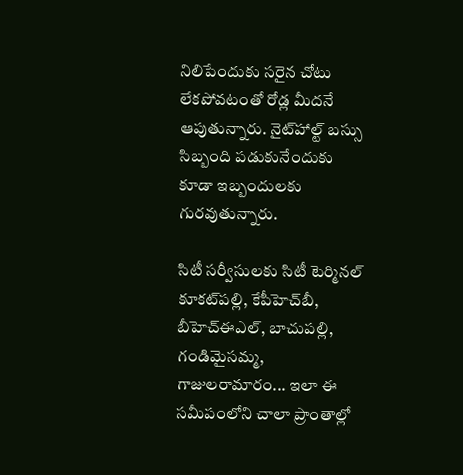నిలిపేందుకు సరైన చోటు లేకపోవటంతో రోడ్ల మీదనే ఆపుతున్నారు. నైట్‌హాల్ట్‌ బస్సు సిబ్బంది పడుకునేందుకు కూడా ఇబ్బందులకు గురవుతున్నారు.

సిటీ సర్వీసులకు సిటీ టెర్మినల్‌
కూకట్‌పల్లి, కేపీహెచ్‌బీ, బీహెచ్‌ఈఎల్, బాచుపల్లి, గండిమైసమ్మ, గాజులరామారం... ఇలా ఈ సమీపంలోని చాలా ప్రాంతాల్లో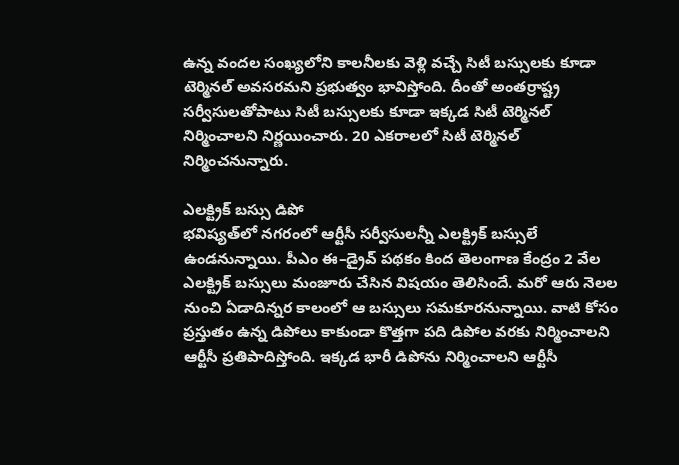ఉన్న వందల సంఖ్యలోని కాలనీలకు వెళ్లి వచ్చే సిటీ బస్సులకు కూడా టెర్మినల్‌ అవసరమని ప్రభుత్వం భావిస్తోంది. దీంతో అంతర్రాష్ట్ర సర్వీసులతోపాటు సిటీ బస్సులకు కూడా ఇక్కడ సిటీ టెర్మినల్‌ నిర్మించాలని నిర్ణయించారు. 20 ఎకరాలలో సిటీ టెర్మినల్‌ నిర్మించనున్నారు.

ఎలక్ట్రిక్‌ బస్సు డిపో
భవిష్యత్‌లో నగరంలో ఆర్టీసీ సర్వీసులన్నీ ఎలక్ట్రిక్‌ బస్సులే ఉండనున్నాయి. పీఎం ఈ–డ్రైవ్‌ పథకం కింద తెలంగాణ కేంద్రం 2 వేల ఎలక్ట్రిక్‌ బస్సులు మంజూరు చేసిన విషయం తెలిసిందే. మరో ఆరు నెలల నుంచి ఏడాదిన్నర కాలంలో ఆ బస్సులు సమకూరనున్నాయి. వాటి కోసం ప్రస్తుతం ఉన్న డిపోలు కాకుండా కొత్తగా పది డిపోల వరకు నిర్మించాలని ఆర్టీసీ ప్రతిపాదిస్తోంది. ఇక్కడ భారీ డిపోను నిర్మించాలని ఆర్టీసీ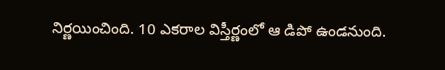నిర్ణయించింది. 10 ఎకరాల విస్తీర్ణంలో ఆ డిపో ఉండనుంది.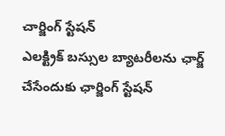చార్జింగ్‌ స్టేషన్‌
ఎలక్ట్రిక్‌ బస్సుల బ్యాటరీలను ఛార్జ్‌ చేసేందుకు ఛార్జింగ్‌ స్టేషన్‌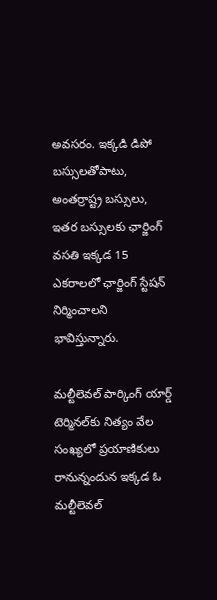అవసరం. ఇక్కడి డిపో బస్సులతోపాటు, అంతర్రాష్ట్ర బస్సులు, ఇతర బస్సులకు ఛార్జింగ్‌ వసతి ఇక్కడ 15 ఎకరాలలో ఛార్జింగ్‌ స్టేషన్‌ నిర్మించాలని భావిస్తున్నారు.

మల్టీలెవల్‌ పార్కింగ్‌ యార్డ్‌
టెర్మినల్‌కు నిత్యం వేల సంఖ్యలో ప్రయాణికులు రానున్నందున ఇక్కడ ఓ మల్టీలెవల్‌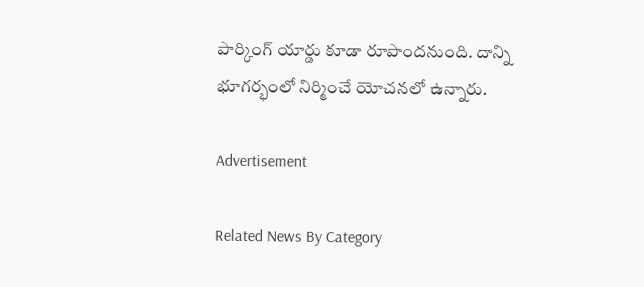పార్కింగ్‌ యార్డు కూడా రూపొందనుంది. దాన్ని భూగర్భంలో నిర్మించే యోచనలో ఉన్నారు.

Advertisement

Related News By Category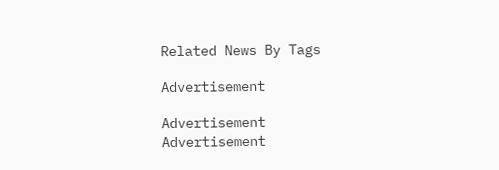Related News By Tags

Advertisement

Advertisement
Advertisement